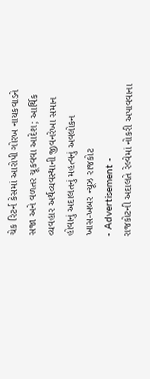ચેક રિટર્ન કેસમાં આરોપી ગોરખ નાયકવાડને સજા અને વળતર ચૂકવવા આદેશ; આર્થિક વ્યવહાર અર્થવ્યવસ્થાની જીવનરેખા સમાન હોવાનું અદાલતનું મહત્વનું અવલોકન
ખાસ-ખબર ન્યૂઝ રાજકોટ
- Advertisement -
રાજકોટની અદાલતે રેલ્વેમાં નોકરી અપાવવાના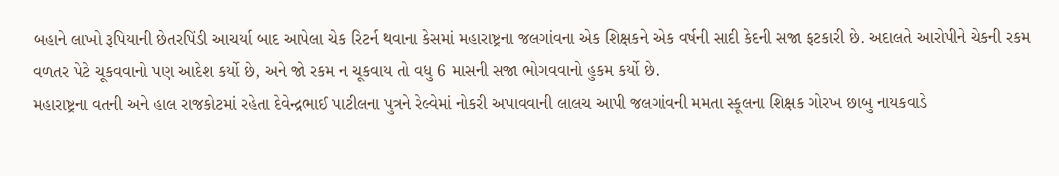બહાને લાખો રૂપિયાની છેતરપિંડી આચર્યા બાદ આપેલા ચેક રિટર્ન થવાના કેસમાં મહારાષ્ટ્રના જલગાંવના એક શિક્ષકને એક વર્ષની સાદી કેદની સજા ફટકારી છે. અદાલતે આરોપીને ચેકની રકમ વળતર પેટે ચૂકવવાનો પણ આદેશ કર્યો છે, અને જો રકમ ન ચૂકવાય તો વધુ 6 માસની સજા ભોગવવાનો હુકમ કર્યો છે.
મહારાષ્ટ્રના વતની અને હાલ રાજકોટમાં રહેતા દેવેન્દ્રભાઈ પાટીલના પુત્રને રેલ્વેમાં નોકરી અપાવવાની લાલચ આપી જલગાંવની મમતા સ્કૂલના શિક્ષક ગોરખ છાબુ નાયકવાડે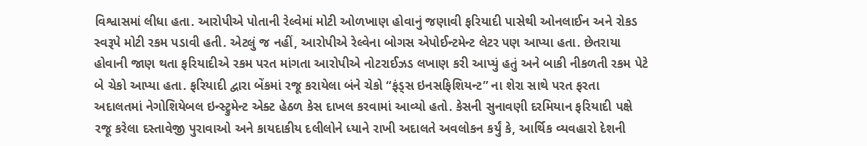વિશ્વાસમાં લીધા હતા. આરોપીએ પોતાની રેલ્વેમાં મોટી ઓળખાણ હોવાનું જણાવી ફરિયાદી પાસેથી ઓનલાઈન અને રોકડ સ્વરૂપે મોટી રકમ પડાવી હતી. એટલું જ નહીં, આરોપીએ રેલ્વેના બોગસ એપોઈન્ટમેન્ટ લેટર પણ આપ્યા હતા. છેતરાયા હોવાની જાણ થતા ફરિયાદીએ રકમ પરત માંગતા આરોપીએ નોટરાઈઝડ લખાણ કરી આપ્યું હતું અને બાકી નીકળતી રકમ પેટે બે ચેકો આપ્યા હતા. ફરિયાદી દ્વારા બેંકમાં રજૂ કરાયેલા બંને ચેકો “ફંડ્સ ઇનસફિશિયન્ટ” ના શેરા સાથે પરત ફરતા અદાલતમાં નેગોશિયેબલ ઇન્સ્ટ્રુમેન્ટ એક્ટ હેઠળ કેસ દાખલ કરવામાં આવ્યો હતો. કેસની સુનાવણી દરમિયાન ફરિયાદી પક્ષે રજૂ કરેલા દસ્તાવેજી પુરાવાઓ અને કાયદાકીય દલીલોને ધ્યાને રાખી અદાલતે અવલોકન કર્યું કે, આર્થિક વ્યવહારો દેશની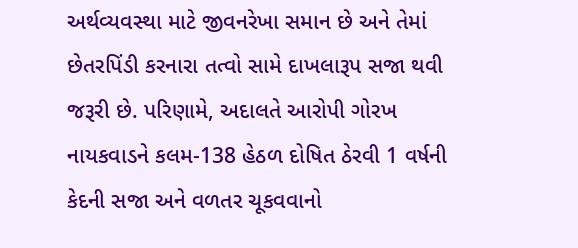અર્થવ્યવસ્થા માટે જીવનરેખા સમાન છે અને તેમાં છેતરપિંડી કરનારા તત્વો સામે દાખલારૂપ સજા થવી જરૂરી છે. પરિણામે, અદાલતે આરોપી ગોરખ નાયકવાડને કલમ-138 હેઠળ દોષિત ઠેરવી 1 વર્ષની કેદની સજા અને વળતર ચૂકવવાનો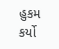હુકમ કર્યો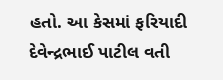હતો. આ કેસમાં ફરિયાદી દેવેન્દ્રભાઈ પાટીલ વતી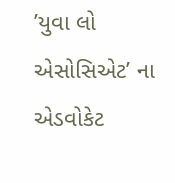’યુવા લો એસોસિએટ’ ના એડવોકેટ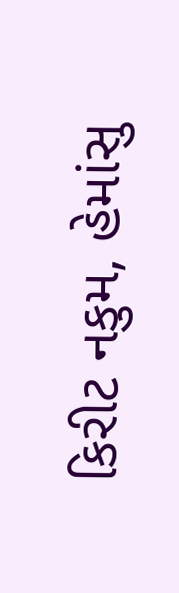કિરીટ નકુમ, હેમાંસુ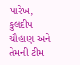પારેખ, કુલદીપ ચૌહાણ અને તેમની ટીમ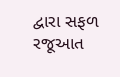દ્વારા સફળ રજૂઆત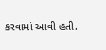કરવામાં આવી હતી.